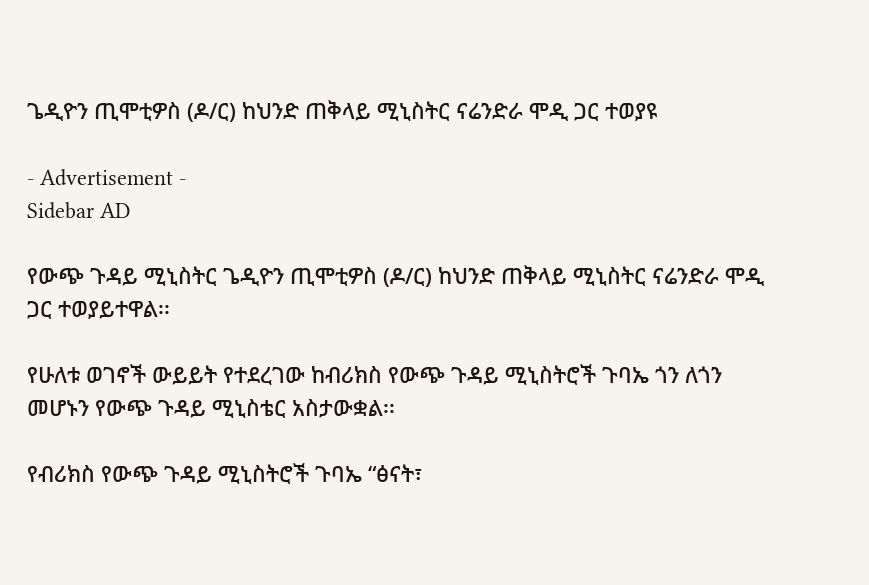ጌዲዮን ጢሞቲዎስ (ዶ/ር) ከህንድ ጠቅላይ ሚኒስትር ናሬንድራ ሞዲ ጋር ተወያዩ

- Advertisement -
Sidebar AD

የውጭ ጉዳይ ሚኒስትር ጌዲዮን ጢሞቲዎስ (ዶ/ር) ከህንድ ጠቅላይ ሚኒስትር ናሬንድራ ሞዲ ጋር ተወያይተዋል፡፡

የሁለቱ ወገኖች ውይይት የተደረገው ከብሪክስ የውጭ ጉዳይ ሚኒስትሮች ጉባኤ ጎን ለጎን መሆኑን የውጭ ጉዳይ ሚኒስቴር አስታውቋል፡፡

የብሪክስ የውጭ ጉዳይ ሚኒስትሮች ጉባኤ “ፅናት፣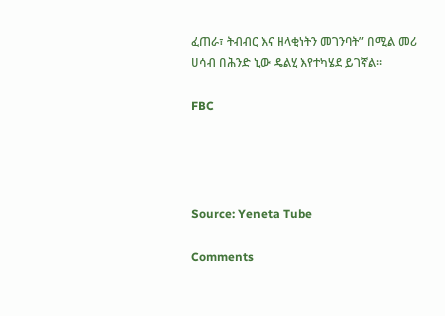ፈጠራ፣ ትብብር እና ዘላቂነትን መገንባት” በሚል መሪ ሀሳብ በሕንድ ኒው ዴልሂ እየተካሄደ ይገኛል።

FBC




Source: Yeneta Tube

Comments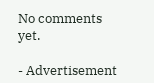No comments yet.

- Advertisement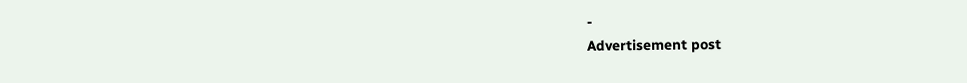-
Advertisement post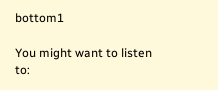bottom1

You might want to listen to: